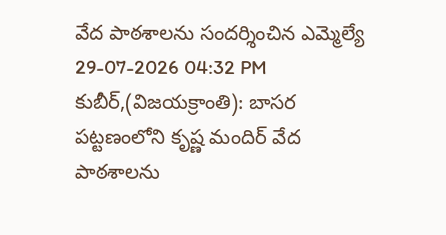వేద పాఠశాలను సందర్శించిన ఎమ్మెల్యే
29-07-2026 04:32 PM
కుబీర్,(విజయక్రాంతి): బాసర పట్టణంలోని కృష్ణ మందిర్ వేద పాఠశాలను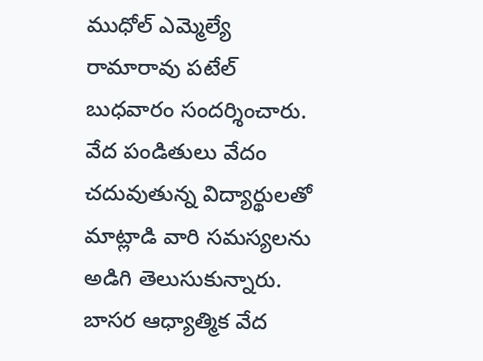ముధోల్ ఎమ్మెల్యే రామారావు పటేల్ బుధవారం సందర్శించారు. వేద పండితులు వేదం చదువుతున్న విద్యార్థులతో మాట్లాడి వారి సమస్యలను అడిగి తెలుసుకున్నారు. బాసర ఆధ్యాత్మిక వేద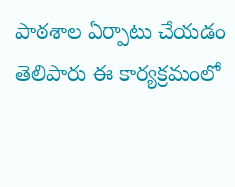పాఠశాల ఏర్పాటు చేయడం తెలిపారు ఈ కార్యక్రమంలో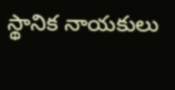స్థానిక నాయకులు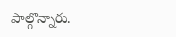పాల్గొన్నారు.